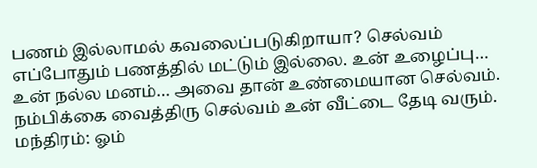பணம் இல்லாமல் கவலைப்படுகிறாயா? செல்வம் எப்போதும் பணத்தில் மட்டும் இல்லை. உன் உழைப்பு… உன் நல்ல மனம்… அவை தான் உண்மையான செல்வம். நம்பிக்கை வைத்திரு செல்வம் உன் வீட்டை தேடி வரும். மந்திரம்: ஓம்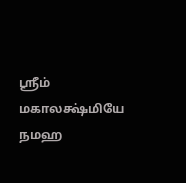ஸ்ரீம் மகாலக்ஷ்மியே நமஹ